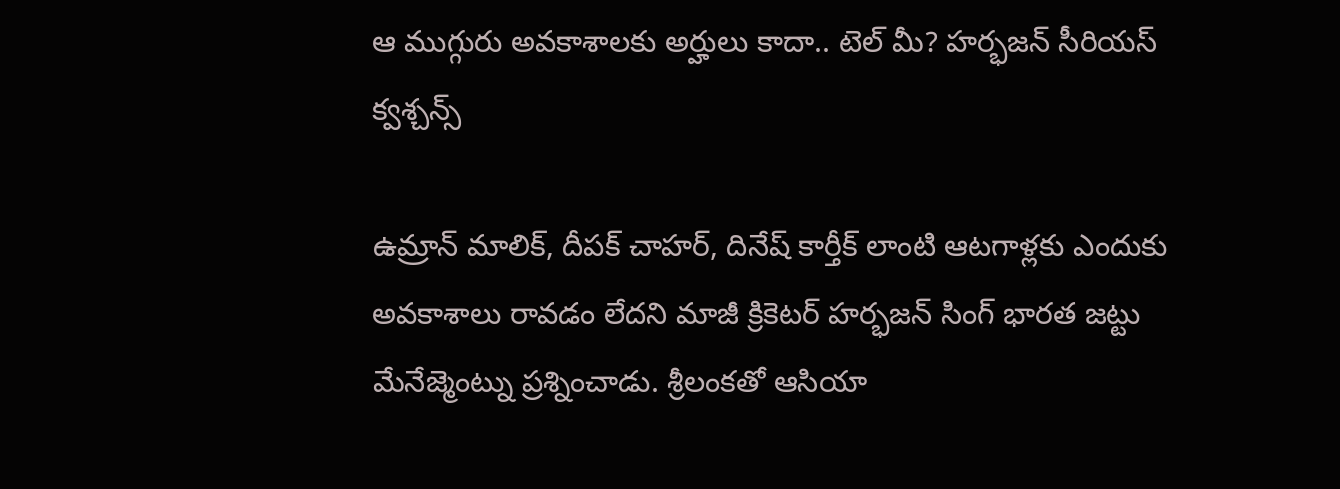ఆ ముగ్గురు అవకాశాలకు అర్హులు కాదా.. టెల్ మీ? హర్భజన్ సీరియస్ క్వశ్చన్స్

ఉమ్రాన్ మాలిక్, దీపక్ చాహర్, దినేష్ కార్తీక్ లాంటి ఆటగాళ్లకు ఎందుకు అవకాశాలు రావడం లేదని మాజీ క్రికెటర్ హర్భజన్ సింగ్ భారత జట్టు మేనేజ్మెంట్ను ప్రశ్నించాడు. శ్రీలంకతో ఆసియా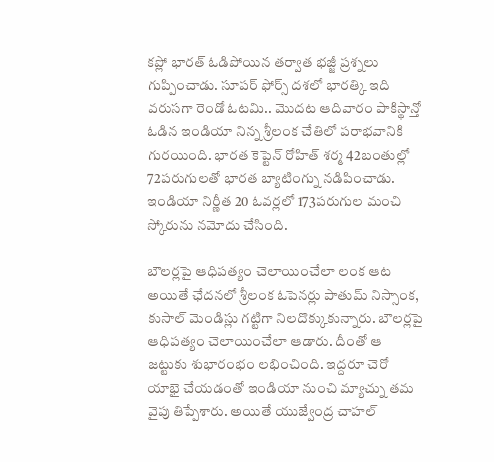కప్లో భారత్ ఓడిపోయిన తర్వాత భజ్జీ ప్రశ్నలు గుప్పించాడు. సూపర్ ఫోర్స్ దశలో భారత్కి ఇది వరుసగా రెండో ఓటమి.. మొదట ఆదివారం పాకిస్థాన్తో ఓడిన ఇండియా నిన్న శ్రీలంక చేతిలో పరాభవానికి గురయింది. భారత కెప్టెన్ రోహిత్ శర్మ 42బంతుల్లో 72పరుగులతో భారత బ్యాటింగ్ను నడిపించాడు. ఇండియా నిర్ణీత 20 ఓవర్లలో 173పరుగుల మంచి స్కోరును నమోదు చేసింది.

బౌలర్లపై ఆధిపత్యం చెలాయించేలా లంక ఆట
అయితే ఛేదనలో శ్రీలంక ఓపెనర్లు పాతుమ్ నిస్సాంక, కుసాల్ మెండిస్లు గట్టిగా నిలదొక్కుకున్నారు. బౌలర్లపై ఆధిపత్యం చెలాయించేలా ఆడారు. దీంతో ఆ జట్టుకు శుభారంభం లభించింది. ఇద్దరూ చెరో యాభై చేయడంతో ఇండియా నుంచి మ్యాచ్ను తమ వైపు తిప్పేశారు. అయితే యుజ్వేంద్ర చాహల్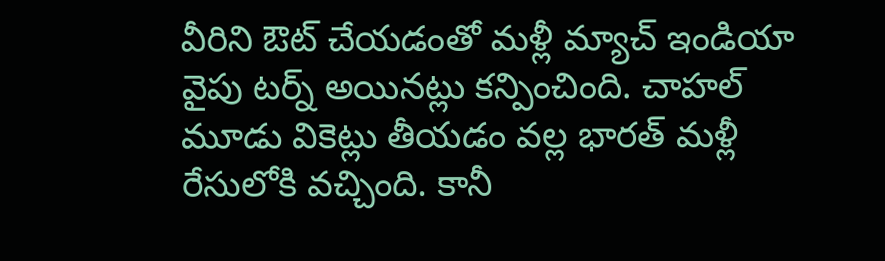వీరిని ఔట్ చేయడంతో మళ్లీ మ్యాచ్ ఇండియా వైపు టర్న్ అయినట్లు కన్పించింది. చాహల్ మూడు వికెట్లు తీయడం వల్ల భారత్ మళ్లీ రేసులోకి వచ్చింది. కానీ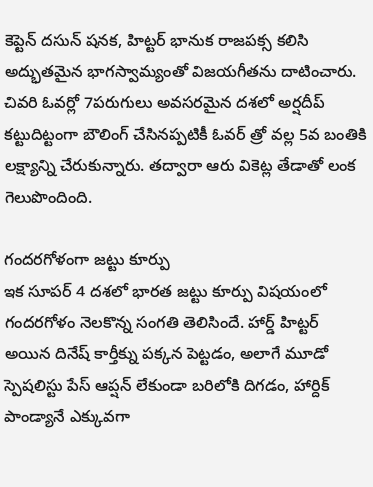కెప్టెన్ దసున్ షనక, హిట్టర్ భానుక రాజపక్స కలిసి అద్భుతమైన భాగస్వామ్యంతో విజయగీతను దాటించారు. చివరి ఓవర్లో 7పరుగులు అవసరమైన దశలో అర్షదీప్ కట్టుదిట్టంగా బౌలింగ్ చేసినప్పటికీ ఓవర్ త్రో వల్ల 5వ బంతికి లక్ష్యాన్ని చేరుకున్నారు. తద్వారా ఆరు వికెట్ల తేడాతో లంక గెలుపొందింది.

గందరగోళంగా జట్టు కూర్పు
ఇక సూపర్ 4 దశలో భారత జట్టు కూర్పు విషయంలో గందరగోళం నెలకొన్న సంగతి తెలిసిందే. హార్డ్ హిట్టర్ అయిన దినేష్ కార్తీక్ను పక్కన పెట్టడం, అలాగే మూడో స్పెషలిస్టు పేస్ ఆప్షన్ లేకుండా బరిలోకి దిగడం, హార్దిక్ పాండ్యానే ఎక్కువగా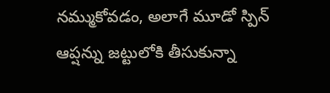నమ్ముకోవడం, అలాగే మూడో స్పిన్ ఆప్షన్ను జట్టులోకి తీసుకున్నా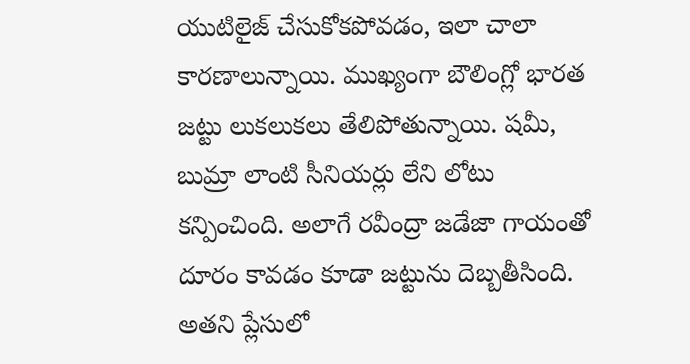యుటిలైజ్ చేసుకోకపోవడం, ఇలా చాలా కారణాలున్నాయి. ముఖ్యంగా బౌలింగ్లో భారత జట్టు లుకలుకలు తేలిపోతున్నాయి. షమీ, బుమ్రా లాంటి సీనియర్లు లేని లోటు కన్పించింది. అలాగే రవీంద్రా జడేజా గాయంతో దూరం కావడం కూడా జట్టును దెబ్బతీసింది. అతని ప్లేసులో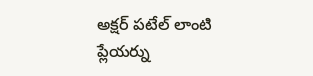అక్షర్ పటేల్ లాంటి ప్లేయర్ను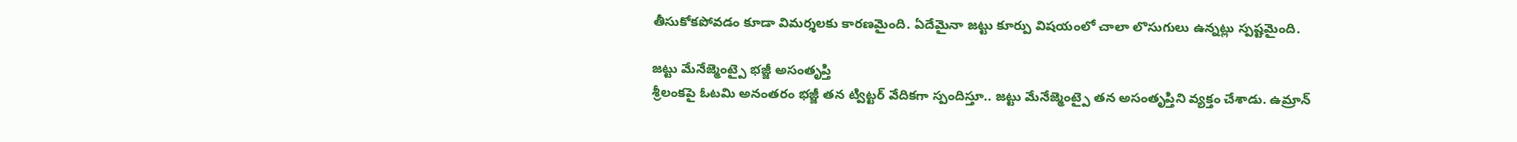తీసుకోకపోవడం కూడా విమర్శలకు కారణమైంది. ఏదేమైనా జట్టు కూర్పు విషయంలో చాలా లొసుగులు ఉన్నట్లు స్పష్టమైంది.

జట్టు మేనేజ్మెంట్పై భజ్జీ అసంతృప్తి
శ్రీలంకపై ఓటమి అనంతరం భజ్జీ తన ట్విట్టర్ వేదికగా స్పందిస్తూ.. జట్టు మేనేజ్మెంట్పై తన అసంతృప్తిని వ్యక్తం చేశాడు. ఉమ్రాన్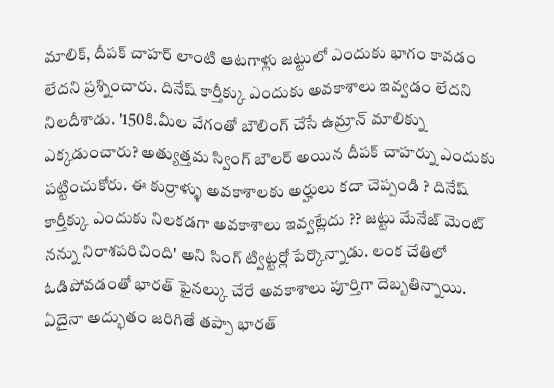మాలిక్, దీపక్ చాహర్ లాంటి ఆటగాళ్లు జట్టులో ఎందుకు భాగం కావడం లేదని ప్రశ్నించారు. దినేష్ కార్తీక్కు ఎందుకు అవకాశాలు ఇవ్వడం లేదని నిలదీశాడు. '150కి.మీల వేగంతో బౌలింగ్ చేసే ఉమ్రాన్ మాలిక్ను ఎక్కడుంచారు? అత్యుత్తమ స్వింగ్ బౌలర్ అయిన దీపక్ చాహర్ను ఎందుకు పట్టించుకోరు. ఈ కుర్రాళ్ళు అవకాశాలకు అర్హులు కదా చెప్పండి ? దినేష్ కార్తీక్కు ఎందుకు నిలకడగా అవకాశాలు ఇవ్వట్లేదు ?? జట్టు మేనేజ్ మెంట్ నన్ను నిరాశపరిచింది' అని సింగ్ ట్విట్టర్లో పేర్కొన్నాడు. లంక చేతిలో ఓడిపోవడంతో భారత్ ఫైనల్కు చేరే అవకాశాలు పూర్తిగా దెబ్బతిన్నాయి. ఏదైనా అద్భుతం జరిగితే తప్పా భారత్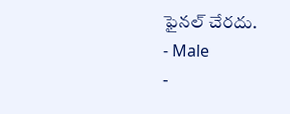ఫైనల్ చేరదు.
- Male
-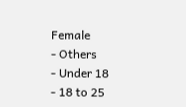Female
- Others
- Under 18
- 18 to 25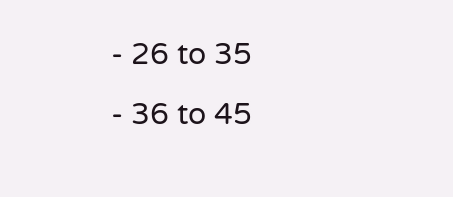- 26 to 35
- 36 to 45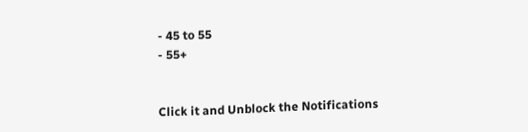- 45 to 55
- 55+


Click it and Unblock the Notifications